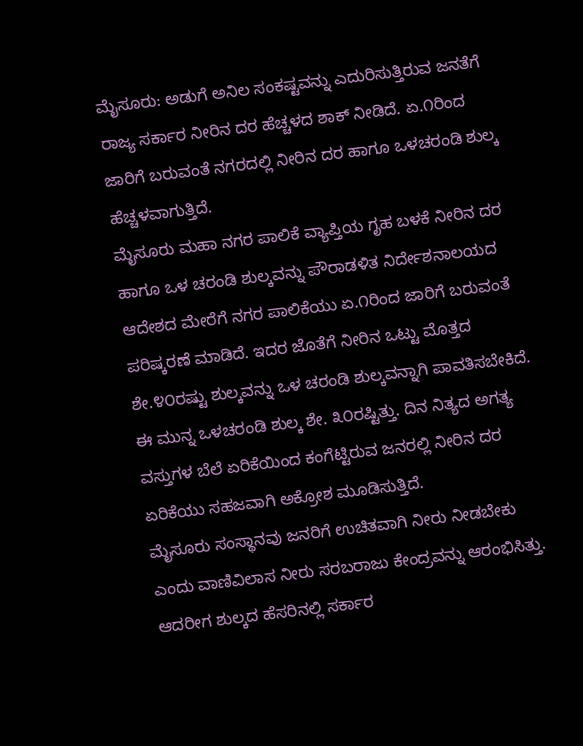ಮೈಸೂರು: ಅಡುಗೆ ಅನಿಲ ಸಂಕಷ್ಟವನ್ನು ಎದುರಿಸುತ್ತಿರುವ ಜನತೆಗೆ ರಾಜ್ಯ ಸರ್ಕಾರ ನೀರಿನ ದರ ಹೆಚ್ಚಳದ ಶಾಕ್ ನೀಡಿದೆ. ಏ.೧ರಿಂದ ಜಾರಿಗೆ ಬರುವಂತೆ ನಗರದಲ್ಲಿ ನೀರಿನ ದರ ಹಾಗೂ ಒಳಚರಂಡಿ ಶುಲ್ಕ ಹೆಚ್ಚಳವಾಗುತ್ತಿದೆ.
ಮೈಸೂರು ಮಹಾ ನಗರ ಪಾಲಿಕೆ ವ್ಯಾಪ್ತಿಯ ಗೃಹ ಬಳಕೆ ನೀರಿನ ದರ ಹಾಗೂ ಒಳ ಚರಂಡಿ ಶುಲ್ಕವನ್ನು ಪೌರಾಡಳಿತ ನಿರ್ದೇಶನಾಲಯದ ಆದೇಶದ ಮೇರೆಗೆ ನಗರ ಪಾಲಿಕೆಯು ಏ.೧ರಿಂದ ಜಾರಿಗೆ ಬರುವಂತೆ ಪರಿಷ್ಕರಣೆ ಮಾಡಿದೆ. ಇದರ ಜೊತೆಗೆ ನೀರಿನ ಒಟ್ಟು ಮೊತ್ತದ ಶೇ.೪೦ರಷ್ಟು ಶುಲ್ಕವನ್ನು ಒಳ ಚರಂಡಿ ಶುಲ್ಕವನ್ನಾಗಿ ಪಾವತಿಸಬೇಕಿದೆ. ಈ ಮುನ್ನ ಒಳಚರಂಡಿ ಶುಲ್ಕ ಶೇ. ೩೦ರಷ್ಟಿತ್ತು. ದಿನ ನಿತ್ಯದ ಅಗತ್ಯ ವಸ್ತುಗಳ ಬೆಲೆ ಏರಿಕೆಯಿಂದ ಕಂಗೆಟ್ಟಿರುವ ಜನರಲ್ಲಿ ನೀರಿನ ದರ ಏರಿಕೆಯು ಸಹಜವಾಗಿ ಅಕ್ರೋಶ ಮೂಡಿಸುತ್ತಿದೆ.
ಮೈಸೂರು ಸಂಸ್ಥಾನವು ಜನರಿಗೆ ಉಚಿತವಾಗಿ ನೀರು ನೀಡಬೇಕು ಎಂದು ವಾಣಿವಿಲಾಸ ನೀರು ಸರಬರಾಜು ಕೇಂದ್ರವನ್ನು ಆರಂಭಿಸಿತ್ತು. ಆದರೀಗ ಶುಲ್ಕದ ಹೆಸರಿನಲ್ಲಿ ಸರ್ಕಾರ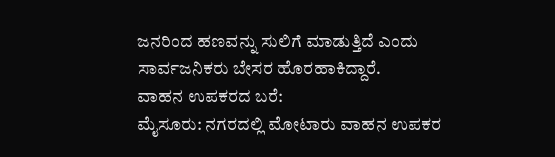ಜನರಿಂದ ಹಣವನ್ನು ಸುಲಿಗೆ ಮಾಡುತ್ತಿದೆ ಎಂದು ಸಾರ್ವಜನಿಕರು ಬೇಸರ ಹೊರಹಾಕಿದ್ದಾರೆ.
ವಾಹನ ಉಪಕರದ ಬರೆ:
ಮೈಸೂರು: ನಗರದಲ್ಲಿ ಮೋಟಾರು ವಾಹನ ಉಪಕರ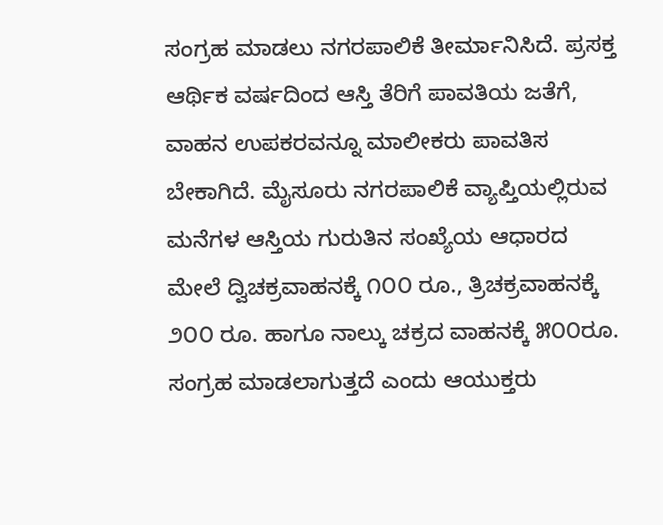ಸಂಗ್ರಹ ಮಾಡಲು ನಗರಪಾಲಿಕೆ ತೀರ್ಮಾನಿಸಿದೆ. ಪ್ರಸಕ್ತ ಆರ್ಥಿಕ ವರ್ಷದಿಂದ ಆಸ್ತಿ ತೆರಿಗೆ ಪಾವತಿಯ ಜತೆಗೆ, ವಾಹನ ಉಪಕರವನ್ನೂ ಮಾಲೀಕರು ಪಾವತಿಸ ಬೇಕಾಗಿದೆ. ಮೈಸೂರು ನಗರಪಾಲಿಕೆ ವ್ಯಾಪ್ತಿಯಲ್ಲಿರುವ ಮನೆಗಳ ಆಸ್ತಿಯ ಗುರುತಿನ ಸಂಖ್ಯೆಯ ಆಧಾರದ ಮೇಲೆ ದ್ವಿಚಕ್ರವಾಹನಕ್ಕೆ ೧೦೦ ರೂ., ತ್ರಿಚಕ್ರವಾಹನಕ್ಕೆ ೨೦೦ ರೂ. ಹಾಗೂ ನಾಲ್ಕು ಚಕ್ರದ ವಾಹನಕ್ಕೆ ೫೦೦ರೂ. ಸಂಗ್ರಹ ಮಾಡಲಾಗುತ್ತದೆ ಎಂದು ಆಯುಕ್ತರು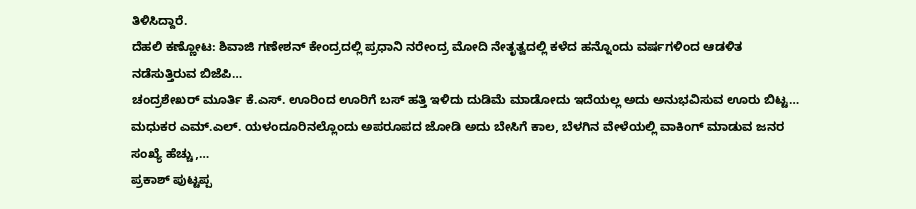ತಿಳಿಸಿದ್ದಾರೆ.
ದೆಹಲಿ ಕಣ್ಣೋಟ: ಶಿವಾಜಿ ಗಣೇಶನ್ ಕೇಂದ್ರದಲ್ಲಿ ಪ್ರಧಾನಿ ನರೇಂದ್ರ ಮೋದಿ ನೇತೃತ್ವದಲ್ಲಿ ಕಳೆದ ಹನ್ನೊಂದು ವರ್ಷಗಳಿಂದ ಆಡಳಿತ ನಡೆಸುತ್ತಿರುವ ಬಿಜೆಪಿ…
ಚಂದ್ರಶೇಖರ್ ಮೂರ್ತಿ ಕೆ.ಎಸ್. ಊರಿಂದ ಊರಿಗೆ ಬಸ್ ಹತ್ತಿ ಇಳಿದು ದುಡಿಮೆ ಮಾಡೋದು ಇದೆಯಲ್ಲ ಅದು ಅನುಭವಿಸುವ ಊರು ಬಿಟ್ಟ…
ಮಧುಕರ ಎಮ್.ಎಲ್. ಯಳಂದೂರಿನಲ್ಲೊಂದು ಅಪರೂಪದ ಜೋಡಿ ಅದು ಬೇಸಿಗೆ ಕಾಲ, ಬೆಳಗಿನ ವೇಳೆಯಲ್ಲಿ ವಾಕಿಂಗ್ ಮಾಡುವ ಜನರ ಸಂಖ್ಯೆ ಹೆಚ್ಚು,…
ಪ್ರಕಾಶ್ ಪುಟ್ಟಪ್ಪ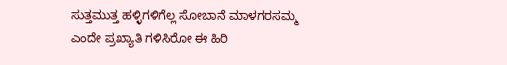ಸುತ್ತಮುತ್ತ ಹಳ್ಳಿಗಳಿಗೆಲ್ಲ ಸೋಬಾನೆ ಮಾಳಗರಸಮ್ಮ ಎಂದೇ ಪ್ರಖ್ಯಾತಿ ಗಳಿಸಿರೋ ಈ ಹಿರಿ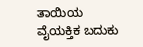ತಾಯಿಯ ವೈಯಕ್ತಿಕ ಬದುಕು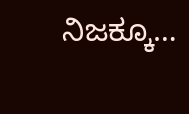ನಿಜಕ್ಕೂ…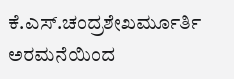ಕೆ.ಎಸ್.ಚಂದ್ರಶೇಖರ್ಮೂರ್ತಿ ಅರಮನೆಯಿಂದ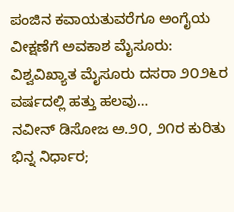ಪಂಜಿನ ಕವಾಯತುವರೆಗೂ ಅಂಗೈಯ ವೀಕ್ಷಣೆಗೆ ಅವಕಾಶ ಮೈಸೂರು: ವಿಶ್ವವಿಖ್ಯಾತ ಮೈಸೂರು ದಸರಾ ೨೦೨೬ರ ವರ್ಷದಲ್ಲಿ ಹತ್ತು ಹಲವು…
ನವೀನ್ ಡಿಸೋಜ ಅ.೨೦, ೨೧ರ ಕುರಿತು ಭಿನ್ನ ನಿರ್ಧಾರ;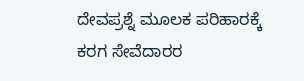ದೇವಪ್ರಶ್ನೆ ಮೂಲಕ ಪರಿಹಾರಕ್ಕೆ ಕರಗ ಸೇವೆದಾರರ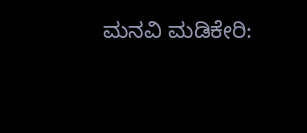ಮನವಿ ಮಡಿಕೇರಿ: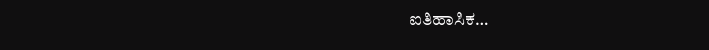ಐತಿಹಾಸಿಕ…